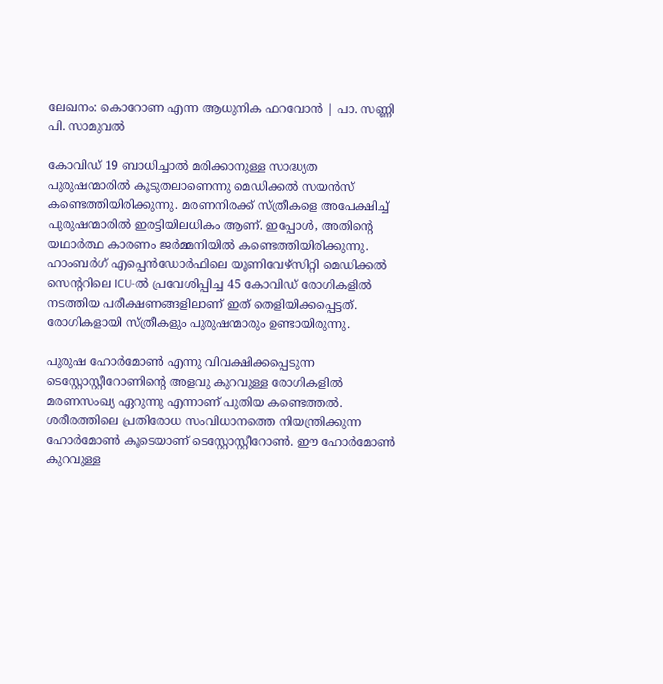ലേഖനം: കൊറോണ എന്ന ആധുനിക ഫറവോൻ | പാ. സണ്ണി പി. സാമുവൽ

കോവിഡ് 19 ബാധിച്ചാൽ മരിക്കാനുള്ള സാദ്ധ്യത പുരുഷന്മാരിൽ കൂടുതലാണെന്നു മെഡിക്കൽ സയൻസ് കണ്ടെത്തിയിരിക്കുന്നു. മരണനിരക്ക് സ്ത്രീകളെ അപേക്ഷിച്ച് പുരുഷന്മാരിൽ ഇരട്ടിയിലധികം ആണ്. ഇപ്പോൾ, അതിന്റെ യഥാർത്ഥ കാരണം ജർമ്മനിയിൽ കണ്ടെത്തിയിരിക്കുന്നു. ഹാംബർഗ് എപ്പെൻഡോർഫിലെ യൂണിവേഴ്സിറ്റി മെഡിക്കൽ സെന്ററിലെ ICU-ൽ പ്രവേശിപ്പിച്ച 45 കോവിഡ് രോഗികളിൽ നടത്തിയ പരീക്ഷണങ്ങളിലാണ് ഇത് തെളിയിക്കപ്പെട്ടത്. രോഗികളായി സ്ത്രീകളും പുരുഷന്മാരും ഉണ്ടായിരുന്നു.

പുരുഷ ഹോർമോൺ എന്നു വിവക്ഷിക്കപ്പെടുന്ന ടെസ്റ്റോസ്റ്റീറോണിന്റെ അളവു കുറവുള്ള രോഗികളിൽ മരണസംഖ്യ ഏറുന്നു എന്നാണ് പുതിയ കണ്ടെത്തൽ. ശരീരത്തിലെ പ്രതിരോധ സംവിധാനത്തെ നിയന്ത്രിക്കുന്ന ഹോർമോൺ കൂടെയാണ് ടെസ്റ്റോസ്റ്റീറോൺ. ഈ ഹോർമോൺ കുറവുള്ള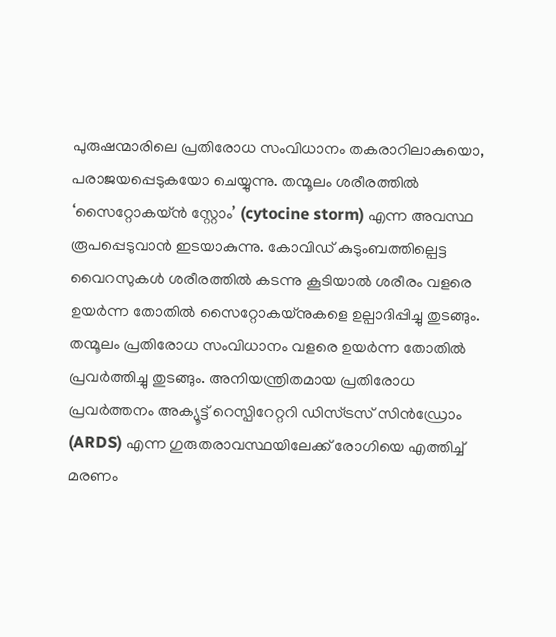പുരുഷന്മാരിലെ പ്രതിരോധ സംവിധാനം തകരാറിലാകുയൊ, പരാജയപ്പെടുകയോ ചെയ്യുന്നു. തന്മൂലം ശരീരത്തിൽ ‘സൈറ്റോകയ്ൻ സ്റ്റോം’ (cytocine storm) എന്ന അവസ്ഥ രൂപപ്പെടുവാൻ ഇടയാകുന്നു. കോവിഡ് കുടുംബത്തില്പെട്ട വൈറസുകൾ ശരീരത്തിൽ കടന്നു കൂടിയാൽ ശരീരം വളരെ ഉയർന്ന തോതിൽ സൈറ്റോകയ്നുകളെ ഉല്പാദിപ്പിച്ചു തുടങ്ങും. തന്മൂലം പ്രതിരോധ സംവിധാനം വളരെ ഉയർന്ന തോതിൽ പ്രവർത്തിച്ചു തുടങ്ങും. അനിയന്ത്രിതമായ പ്രതിരോധ പ്രവർത്തനം അക്യൂട്ട് റെസ്പിറേറ്ററി ഡിസ്ട്രസ് സിൻഡ്രോം (ARDS) എന്ന ഗുരുതരാവസ്ഥയിലേക്ക് രോഗിയെ എത്തിച്ച് മരണം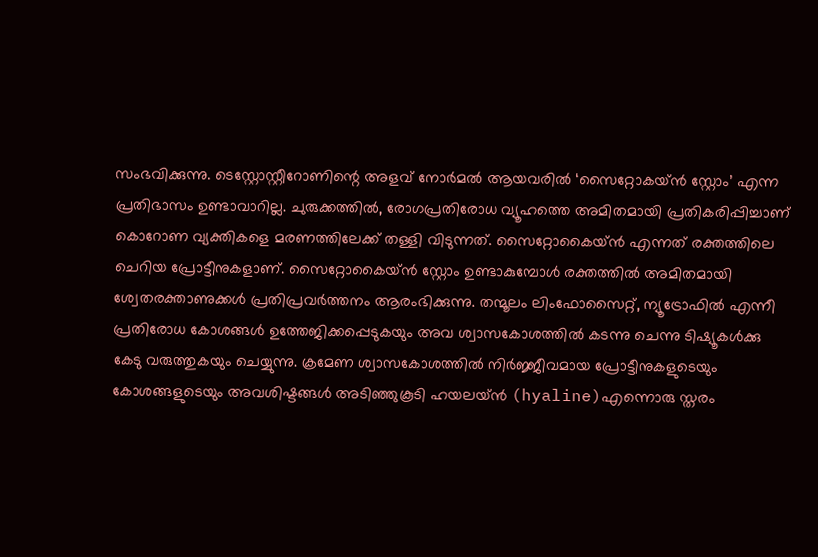സംഭവിക്കുന്നു. ടെസ്റ്റോസ്റ്റീറോണിന്റെ അളവ് നോർമൽ ആയവരിൽ ‘സൈറ്റോകയ്ൻ സ്റ്റോം’ എന്ന പ്രതിഭാസം ഉണ്ടാവാറില്ല. ചുരുക്കത്തിൽ, രോഗപ്രതിരോധ വ്യൂഹത്തെ അമിതമായി പ്രതികരിപ്പിച്ചാണ് കൊറോണ വ്യക്തികളെ മരണത്തിലേക്ക് തള്ളി വിടുന്നത്. സൈറ്റോകൈയ്ൻ എന്നത് രക്തത്തിലെ ചെറിയ പ്രോട്ടീനുകളാണ്. സൈറ്റോകൈയ്ൻ സ്റ്റോം ഉണ്ടാകുമ്പോൾ രക്തത്തിൽ അമിതമായി ശ്വേതരക്താണുക്കൾ പ്രതിപ്രവർത്തനം ആരംഭിക്കുന്നു. തന്മൂലം ലിംഫോസൈറ്റ്, ന്യൂട്രോഫിൽ എന്നീ പ്രതിരോധ കോശങ്ങൾ ഉത്തേജിക്കപ്പെടുകയും അവ ശ്വാസകോശത്തിൽ കടന്നു ചെന്നു ടിഷ്യൂകൾക്കു കേടു വരുത്തുകയും ചെയ്യുന്നു. ക്രമേണ ശ്വാസകോശത്തിൽ നിർജ്ജീവമായ പ്രോട്ടീനുകളുടെയും കോശങ്ങളുടെയും അവശിഷ്ടങ്ങൾ അടിഞ്ഞുകൂടി ഹയലയ്ൻ (hyaline)എന്നൊരു സ്തരം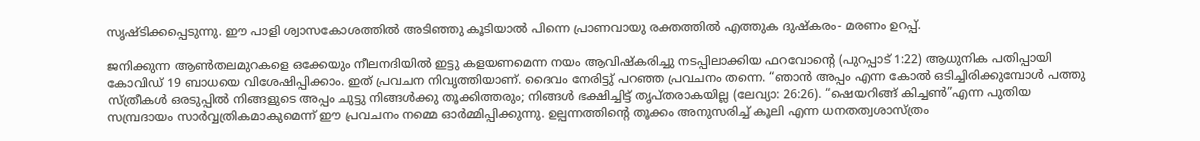സൃഷ്ടിക്കപ്പെടുന്നു. ഈ പാളി ശ്വാസകോശത്തിൽ അടിഞ്ഞു കൂടിയാൽ പിന്നെ പ്രാണവായു രക്തത്തിൽ എത്തുക ദുഷ്കരം- മരണം ഉറപ്പ്.

ജനിക്കുന്ന ആൺതലമുറകളെ ഒക്കേയും നീലനദിയിൽ ഇട്ടു കളയണമെന്ന നയം ആവിഷ്കരിച്ചു നടപ്പിലാക്കിയ ഫറവോന്റെ (പുറപ്പാട് 1:22) ആധുനിക പതിപ്പായി കോവിഡ് 19 ബാധയെ വിശേഷിപ്പിക്കാം. ഇത് പ്രവചന നിവൃത്തിയാണ്. ദൈവം നേരിട്ടു് പറഞ്ഞ പ്രവചനം തന്നെ. “ഞാൻ അപ്പം എന്ന കോൽ ഒടിച്ചിരിക്കുമ്പോൾ പത്തു സ്ത്രീകൾ ഒരടുപ്പിൽ നിങ്ങളുടെ അപ്പം ചുട്ടു നിങ്ങൾക്കു തൂക്കിത്തരും; നിങ്ങൾ ഭക്ഷിച്ചിട്ട് തൃപ്തരാകയില്ല (ലേവ്യാ: 26:26). “ഷെയറിങ്ങ് കിച്ചൺ”എന്ന പുതിയ സമ്പ്രദായം സാർവ്വത്രികമാകുമെന്ന് ഈ പ്രവചനം നമ്മെ ഓർമ്മിപ്പിക്കുന്നു. ഉല്പന്നത്തിന്റെ തൂക്കം അനുസരിച്ച് കൂലി എന്ന ധനതത്വശാസ്ത്രം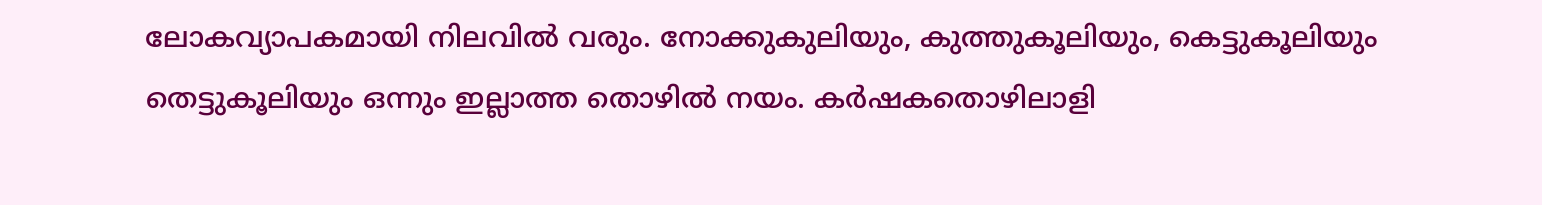ലോകവ്യാപകമായി നിലവിൽ വരും. നോക്കുകുലിയും, കുത്തുകൂലിയും, കെട്ടുകൂലിയും തെട്ടുകൂലിയും ഒന്നും ഇല്ലാത്ത തൊഴിൽ നയം. കർഷകതൊഴിലാളി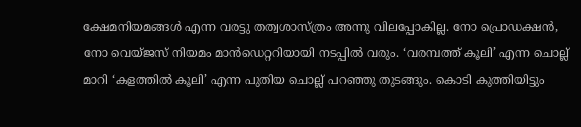ക്ഷേമനിയമങ്ങൾ എന്ന വരട്ടു തത്വശാസ്ത്രം അന്നു വിലപ്പോകില്ല. നോ പ്രൊഡക്ഷൻ, നോ വെയ്ജസ് നിയമം മാൻഡെറ്ററിയായി നടപ്പിൽ വരും. ‘വരമ്പത്ത് കൂലി’ എന്ന ചൊല്ല് മാറി ‘കളത്തിൽ കൂലി’ എന്ന പുതിയ ചൊല്ല് പറഞ്ഞു തുടങ്ങും. കൊടി കുത്തിയിട്ടും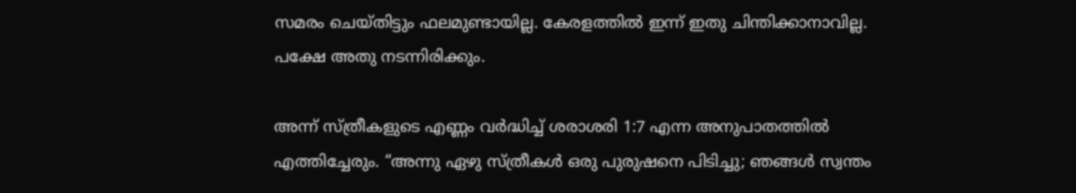സമരം ചെയ്തിട്ടും ഫലമുണ്ടായില്ല. കേരളത്തിൽ ഇന്ന് ഇതു ചിന്തിക്കാനാവില്ല. പക്ഷേ അതു നടന്നിരിക്കും.

അന്ന് സ്ത്രീകളുടെ എണ്ണം വർദ്ധിച്ച് ശരാശരി 1:7 എന്ന അനുപാതത്തിൽ എത്തിച്ചേരും. “അന്നു ഏഴു സ്ത്രീകൾ ഒരു പുരുഷനെ പിടിച്ചു; ഞങ്ങൾ സ്വന്തം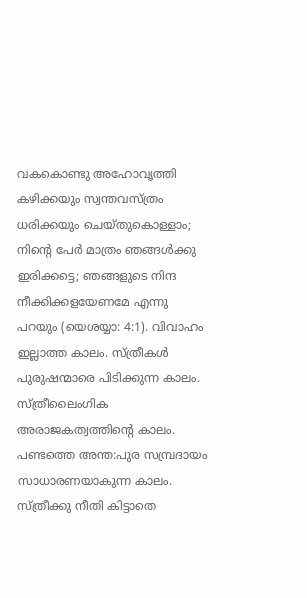വകകൊണ്ടു അഹോവൃത്തി കഴിക്കയും സ്വന്തവസ്ത്രം ധരിക്കയും ചെയ്തുകൊള്ളാം; നിന്റെ പേർ മാത്രം ഞങ്ങൾക്കു ഇരിക്കട്ടെ; ഞങ്ങളുടെ നിന്ദ നീക്കിക്കളയേണമേ എന്നു പറയും (യെശയ്യാ: 4:1). വിവാഹം ഇല്ലാത്ത കാലം. സ്ത്രീകൾ പുരുഷന്മാരെ പിടിക്കുന്ന കാലം. സ്ത്രീലൈംഗിക അരാജകത്വത്തിന്റെ കാലം. പണ്ടത്തെ അന്ത:പുര സമ്പ്രദായം സാധാരണയാകുന്ന കാലം. സ്ത്രീക്കു നീതി കിട്ടാതെ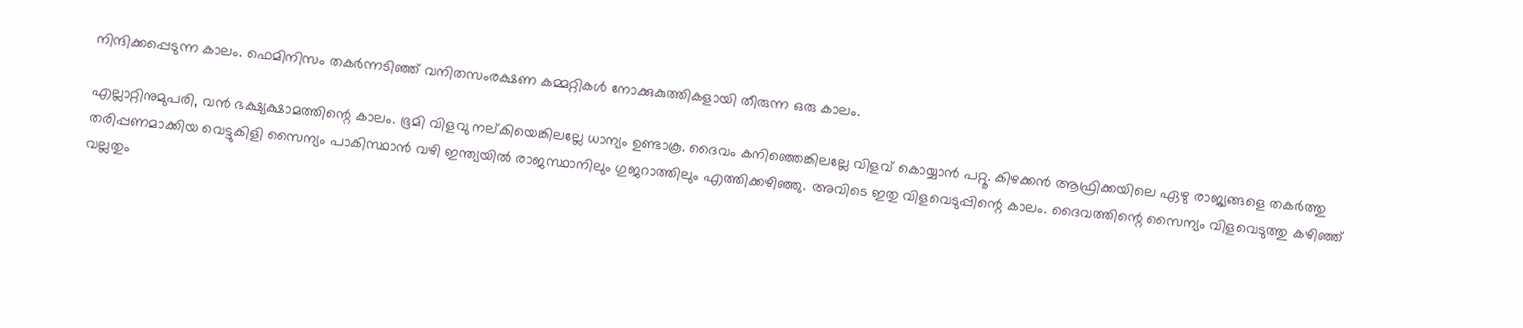നിന്ദിക്കപ്പെടുന്ന കാലം. ഫെമിനിസം തകർന്നടിഞ്ഞ് വനിതസംരക്ഷണ കമ്മറ്റികൾ നോക്കുകുത്തികളായി തീരുന്ന ഒരു കാലം.

എല്ലാറ്റിനുമുപരി, വൻ ഭക്ഷ്യക്ഷാമത്തിന്റെ കാലം. ഭൂമി വിളവു നല്കിയെങ്കിലല്ലേ ധാന്യം ഉണ്ടാകൂ. ദൈവം കനിഞ്ഞെങ്കിലല്ലേ വിളവ് കൊയ്യാൻ പറ്റൂ. കിഴക്കൻ ആഫ്രിക്കയിലെ ഏഴു രാജ്യങ്ങളെ തകർത്തു തരിപ്പണമാക്കിയ വെട്ടുകിളി സൈന്യം പാകിസ്ഥാൻ വഴി ഇന്ത്യയിൽ രാജസ്ഥാനിലും ഗുജറാത്തിലും എത്തിക്കഴിഞ്ഞു. അവിടെ ഇതു വിളവെടുപ്പിന്റെ കാലം. ദൈവത്തിന്റെ സൈന്യം വിളവെടുത്തു കഴിഞ്ഞ് വല്ലതും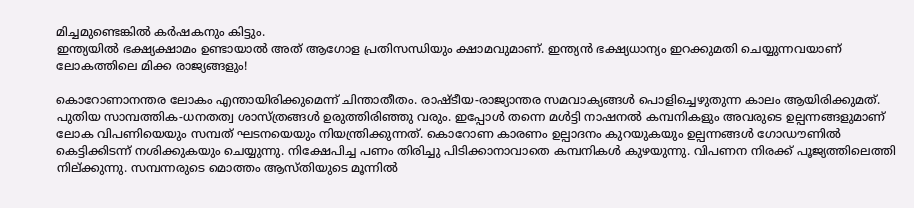മിച്ചമുണ്ടെങ്കിൽ കർഷകനും കിട്ടും.
ഇന്ത്യയിൽ ഭക്ഷ്യക്ഷാമം ഉണ്ടായാൽ അത് ആഗോള പ്രതിസന്ധിയും ക്ഷാമവുമാണ്. ഇന്ത്യൻ ഭക്ഷ്യധാന്യം ഇറക്കുമതി ചെയ്യുന്നവയാണ് ലോകത്തിലെ മിക്ക രാജ്യങ്ങളും!

കൊറോണാനന്തര ലോകം എന്തായിരിക്കുമെന്ന് ചിന്താതീതം. രാഷ്ടീയ-രാജ്യാന്തര സമവാക്യങ്ങൾ പൊളിച്ചെഴുതുന്ന കാലം ആയിരിക്കുമത്. പുതിയ സാമ്പത്തിക-ധനതത്വ ശാസ്ത്രങ്ങൾ ഉരുത്തിരിഞ്ഞു വരും. ഇപ്പോൾ തന്നെ മൾട്ടി നാഷനൽ കമ്പനികളും അവരുടെ ഉല്പന്നങ്ങളുമാണ് ലോക വിപണിയെയും സമ്പത് ഘടനയെയും നിയന്ത്രിക്കുന്നത്. കൊറോണ കാരണം ഉല്പാദനം കുറയുകയും ഉല്പന്നങ്ങൾ ഗോഡൗണിൽ കെട്ടിക്കിടന്ന് നശിക്കുകയും ചെയ്യുന്നു. നിക്ഷേപിച്ച പണം തിരിച്ചു പിടിക്കാനാവാതെ കമ്പനികൾ കുഴയുന്നു. വിപണന നിരക്ക് പൂജ്യത്തിലെത്തി നില്ക്കുന്നു. സമ്പന്നരുടെ മൊത്തം ആസ്തിയുടെ മൂന്നിൽ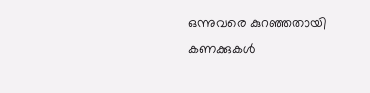ഒന്നുവരെ കുറഞ്ഞതായി കണക്കുകൾ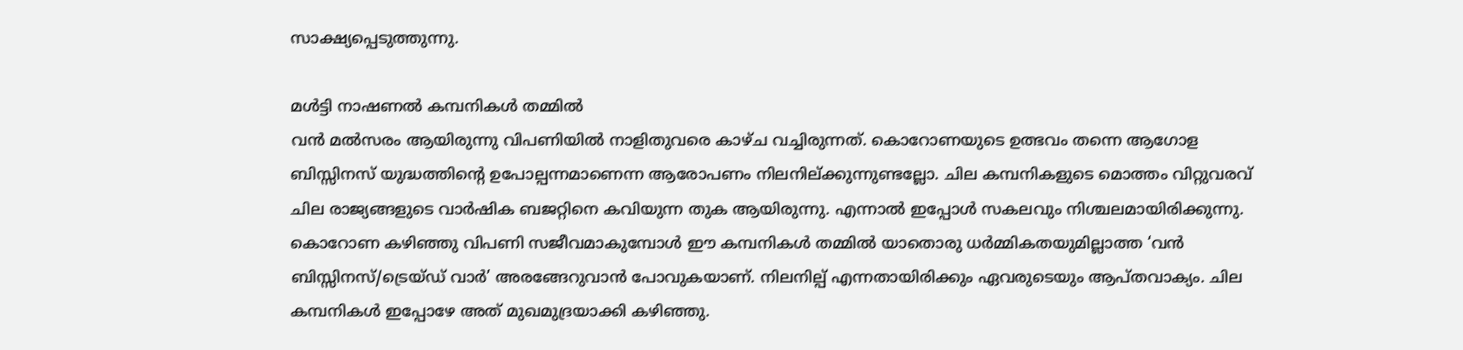സാക്ഷ്യപ്പെടുത്തുന്നു.

മൾട്ടി നാഷണൽ കമ്പനികൾ തമ്മിൽ
വൻ മൽസരം ആയിരുന്നു വിപണിയിൽ നാളിതുവരെ കാഴ്ച വച്ചിരുന്നത്. കൊറോണയുടെ ഉത്ഭവം തന്നെ ആഗോള ബിസ്സിനസ് യുദ്ധത്തിന്റെ ഉപോല്പന്നമാണെന്ന ആരോപണം നിലനില്ക്കുന്നുണ്ടല്ലോ. ചില കമ്പനികളുടെ മൊത്തം വിറ്റുവരവ് ചില രാജ്യങ്ങളുടെ വാർഷിക ബജറ്റിനെ കവിയുന്ന തുക ആയിരുന്നു. എന്നാൽ ഇപ്പോൾ സകലവും നിശ്ചലമായിരിക്കുന്നു. കൊറോണ കഴിഞ്ഞു വിപണി സജീവമാകുമ്പോൾ ഈ കമ്പനികൾ തമ്മിൽ യാതൊരു ധർമ്മികതയുമില്ലാത്ത ‘വൻ ബിസ്സിനസ്/ട്രെയ്ഡ് വാർ’ അരങ്ങേറുവാൻ പോവുകയാണ്. നിലനില്പ് എന്നതായിരിക്കും ഏവരുടെയും ആപ്തവാക്യം. ചില കമ്പനികൾ ഇപ്പോഴേ അത് മുഖമുദ്രയാക്കി കഴിഞ്ഞു.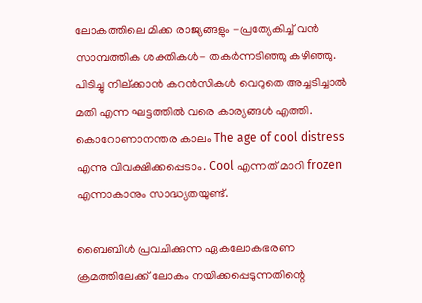ലോകത്തിലെ മിക്ക രാജ്യങ്ങളും -പ്രത്യേകിച്ച് വൻ സാമ്പത്തിക ശക്തികൾ- തകർന്നടിഞ്ഞു കഴിഞ്ഞു. പിടിച്ചു നില്ക്കാൻ കറൻസികൾ വെറുതെ അച്ചടിച്ചാൽ മതി എന്ന ഘട്ടത്തിൽ വരെ കാര്യങ്ങൾ എത്തി. കൊറോണാനന്തര കാലം The age of cool distress എന്നു വിവക്ഷിക്കപ്പെടാം. Cool എന്നത് മാറി frozen എന്നാകാനും സാദ്ധ്യതയുണ്ട്.

ബൈബിൾ പ്രവചിക്കുന്ന ഏകലോകഭരണ ക്രമത്തിലേക്ക് ലോകം നയിക്കപ്പെടുന്നതിന്റെ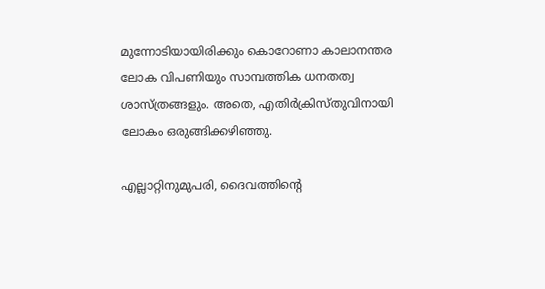മുന്നോടിയായിരിക്കും കൊറോണാ കാലാനന്തര ലോക വിപണിയും സാമ്പത്തിക ധനതത്വ ശാസ്ത്രങ്ങളും. അതെ, എതിർക്രിസ്തുവിനായി ലോകം ഒരുങ്ങിക്കഴിഞ്ഞു.

എല്ലാറ്റിനുമുപരി, ദൈവത്തിന്റെ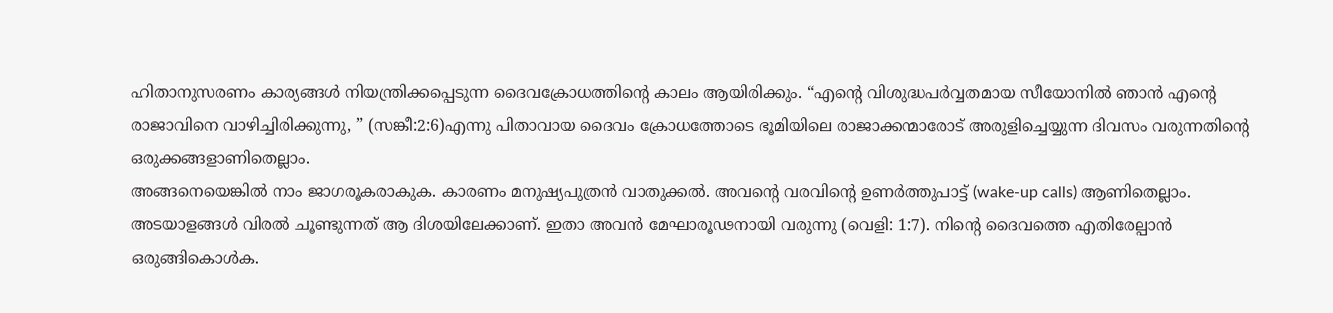ഹിതാനുസരണം കാര്യങ്ങൾ നിയന്ത്രിക്കപ്പെടുന്ന ദൈവക്രോധത്തിന്റെ കാലം ആയിരിക്കും. “എന്റെ വിശുദ്ധപർവ്വതമായ സീയോനിൽ ഞാൻ എന്റെ രാജാവിനെ വാഴിച്ചിരിക്കുന്നു, ” (സങ്കീ:2:6)എന്നു പിതാവായ ദൈവം ക്രോധത്തോടെ ഭൂമിയിലെ രാജാക്കന്മാരോട് അരുളിച്ചെയ്യുന്ന ദിവസം വരുന്നതിന്റെ ഒരുക്കങ്ങളാണിതെല്ലാം.
അങ്ങനെയെങ്കിൽ നാം ജാഗരൂകരാകുക. കാരണം മനുഷ്യപുത്രൻ വാതുക്കൽ. അവന്റെ വരവിന്റെ ഉണർത്തുപാട്ട് (wake-up calls) ആണിതെല്ലാം. അടയാളങ്ങൾ വിരൽ ചൂണ്ടുന്നത് ആ ദിശയിലേക്കാണ്. ഇതാ അവൻ മേഘാരൂഢനായി വരുന്നു (വെളി: 1:7). നിന്റെ ദൈവത്തെ എതിരേല്പാൻ ഒരുങ്ങികൊൾക.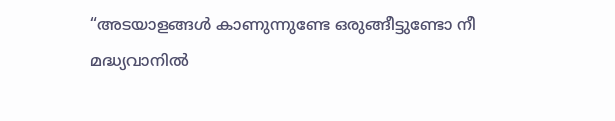“അടയാളങ്ങൾ കാണുന്നുണ്ടേ ഒരുങ്ങീട്ടുണ്ടോ നീ
മദ്ധ്യവാനിൽ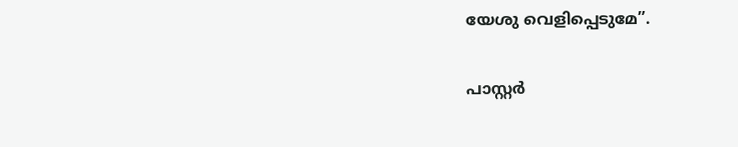യേശു വെളിപ്പെടുമേ”.

പാസ്റ്റർ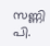സണ്ണി പി.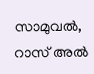സാമുവൽ,
റാസ് അൽ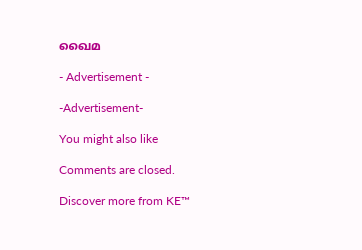ഖൈമ

- Advertisement -

-Advertisement-

You might also like

Comments are closed.

Discover more from KE™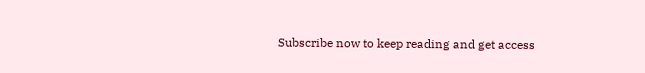Subscribe now to keep reading and get access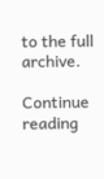to the full archive.

Continue reading